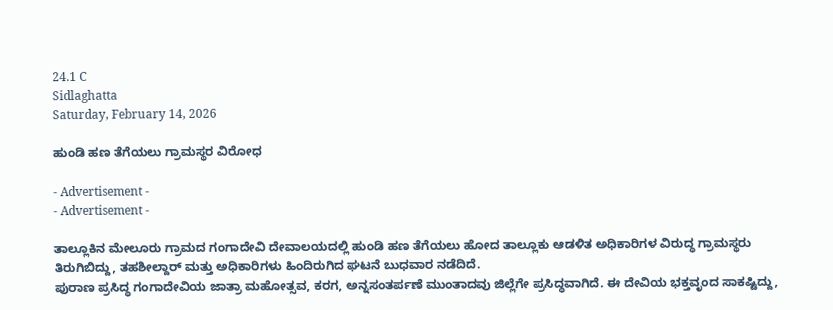24.1 C
Sidlaghatta
Saturday, February 14, 2026

ಹುಂಡಿ ಹಣ ತೆಗೆಯಲು ಗ್ರಾಮಸ್ಥರ ವಿರೋಧ

- Advertisement -
- Advertisement -

ತಾಲ್ಲೂಕಿನ ಮೇಲೂರು ಗ್ರಾಮದ ಗಂಗಾದೇವಿ ದೇವಾಲಯದಲ್ಲಿ ಹುಂಡಿ ಹಣ ತೆಗೆಯಲು ಹೋದ ತಾಲ್ಲೂಕು ಆಡಳಿತ ಅಧಿಕಾರಿಗಳ ವಿರುದ್ಧ ಗ್ರಾಮಸ್ಥರು ತಿರುಗಿಬಿದ್ದು, ತಹಶೀಲ್ದಾರ್ ಮತ್ತು ಅಧಿಕಾರಿಗಳು ಹಿಂದಿರುಗಿದ ಘಟನೆ ಬುಧವಾರ ನಡೆದಿದೆ.
ಪುರಾಣ ಪ್ರಸಿದ್ಧ ಗಂಗಾದೇವಿಯ ಜಾತ್ರಾ ಮಹೋತ್ಸವ, ಕರಗ, ಅನ್ನಸಂತರ್ಪಣೆ ಮುಂತಾದವು ಜಿಲ್ಲೆಗೇ ಪ್ರಸಿದ್ಧವಾಗಿದೆ. ಈ ದೇವಿಯ ಭಕ್ತವೃಂದ ಸಾಕಷ್ಟಿದ್ದು,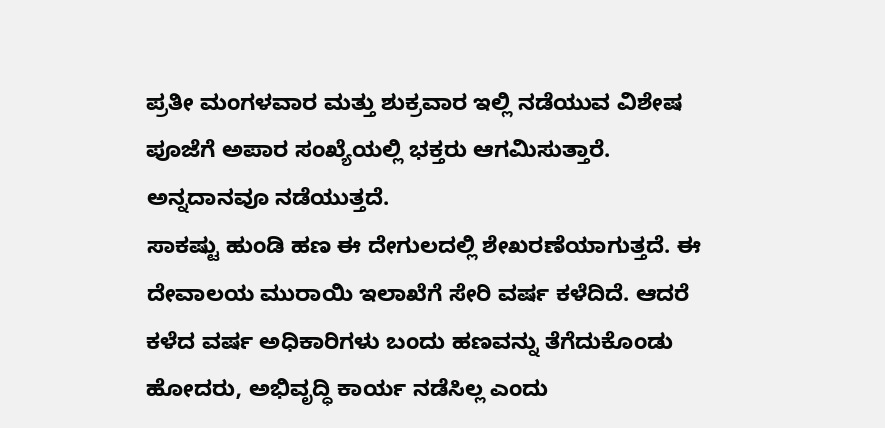ಪ್ರತೀ ಮಂಗಳವಾರ ಮತ್ತು ಶುಕ್ರವಾರ ಇಲ್ಲಿ ನಡೆಯುವ ವಿಶೇಷ ಪೂಜೆಗೆ ಅಪಾರ ಸಂಖ್ಯೆಯಲ್ಲಿ ಭಕ್ತರು ಆಗಮಿಸುತ್ತಾರೆ. ಅನ್ನದಾನವೂ ನಡೆಯುತ್ತದೆ.
ಸಾಕಷ್ಟು ಹುಂಡಿ ಹಣ ಈ ದೇಗುಲದಲ್ಲಿ ಶೇಖರಣೆಯಾಗುತ್ತದೆ. ಈ ದೇವಾಲಯ ಮುರಾಯಿ ಇಲಾಖೆಗೆ ಸೇರಿ ವರ್ಷ ಕಳೆದಿದೆ. ಆದರೆ ಕಳೆದ ವರ್ಷ ಅಧಿಕಾರಿಗಳು ಬಂದು ಹಣವನ್ನು ತೆಗೆದುಕೊಂಡು ಹೋದರು, ಅಭಿವೃದ್ಧಿ ಕಾರ್ಯ ನಡೆಸಿಲ್ಲ ಎಂದು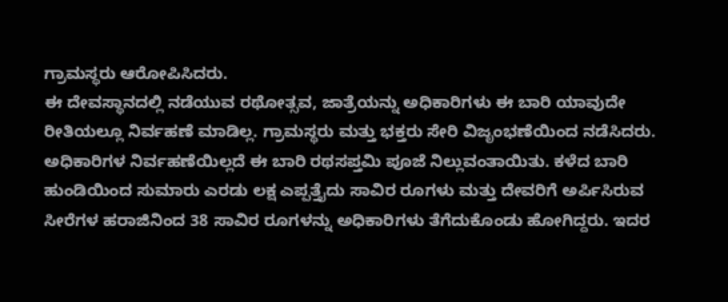ಗ್ರಾಮಸ್ಥರು ಆರೋಪಿಸಿದರು.
ಈ ದೇವಸ್ಥಾನದಲ್ಲಿ ನಡೆಯುವ ರಥೋತ್ಸವ, ಜಾತ್ರೆಯನ್ನು ಅಧಿಕಾರಿಗಳು ಈ ಬಾರಿ ಯಾವುದೇ ರೀತಿಯಲ್ಲೂ ನಿರ್ವಹಣೆ ಮಾಡಿಲ್ಲ. ಗ್ರಾಮಸ್ಥರು ಮತ್ತು ಭಕ್ತರು ಸೇರಿ ವಿಜೃಂಭಣೆಯಿಂದ ನಡೆಸಿದರು. ಅಧಿಕಾರಿಗಳ ನಿರ್ವಹಣೆಯಿಲ್ಲದೆ ಈ ಬಾರಿ ರಥಸಪ್ತಮಿ ಪೂಜೆ ನಿಲ್ಲುವಂತಾಯಿತು. ಕಳೆದ ಬಾರಿ ಹುಂಡಿಯಿಂದ ಸುಮಾರು ಎರಡು ಲಕ್ಷ ಎಪ್ಪತ್ತೈದು ಸಾವಿರ ರೂಗಳು ಮತ್ತು ದೇವರಿಗೆ ಅರ್ಪಿಸಿರುವ ಸೀರೆಗಳ ಹರಾಜಿನಿಂದ 38 ಸಾವಿರ ರೂಗಳನ್ನು ಅಧಿಕಾರಿಗಳು ತೆಗೆದುಕೊಂಡು ಹೋಗಿದ್ದರು. ಇದರ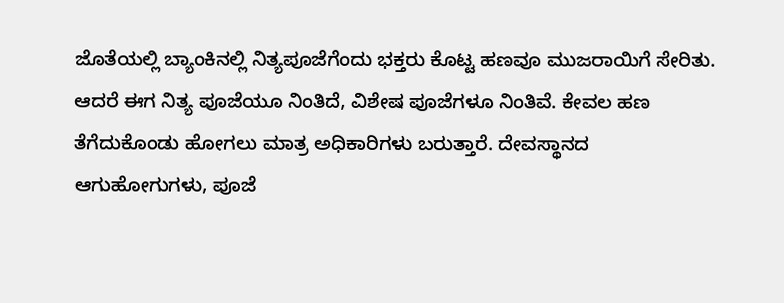ಜೊತೆಯಲ್ಲಿ ಬ್ಯಾಂಕಿನಲ್ಲಿ ನಿತ್ಯಪೂಜೆಗೆಂದು ಭಕ್ತರು ಕೊಟ್ಟ ಹಣವೂ ಮುಜರಾಯಿಗೆ ಸೇರಿತು.
ಆದರೆ ಈಗ ನಿತ್ಯ ಪೂಜೆಯೂ ನಿಂತಿದೆ, ವಿಶೇಷ ಪೂಜೆಗಳೂ ನಿಂತಿವೆ. ಕೇವಲ ಹಣ ತೆಗೆದುಕೊಂಡು ಹೋಗಲು ಮಾತ್ರ ಅಧಿಕಾರಿಗಳು ಬರುತ್ತಾರೆ. ದೇವಸ್ಥಾನದ ಆಗುಹೋಗುಗಳು, ಪೂಜೆ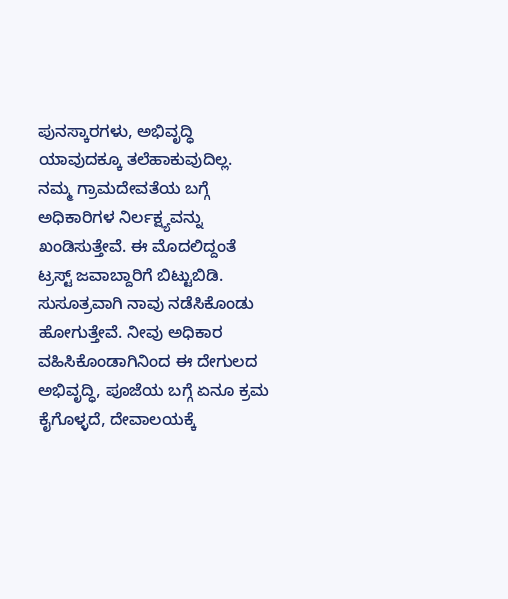ಪುನಸ್ಕಾರಗಳು, ಅಭಿವೃದ್ಧಿ ಯಾವುದಕ್ಕೂ ತಲೆಹಾಕುವುದಿಲ್ಲ. ನಮ್ಮ ಗ್ರಾಮದೇವತೆಯ ಬಗ್ಗೆ ಅಧಿಕಾರಿಗಳ ನಿರ್ಲಕ್ಷ್ಯವನ್ನು ಖಂಡಿಸುತ್ತೇವೆ. ಈ ಮೊದಲಿದ್ದಂತೆ ಟ್ರಸ್ಟ್ ಜವಾಬ್ದಾರಿಗೆ ಬಿಟ್ಟುಬಿಡಿ. ಸುಸೂತ್ರವಾಗಿ ನಾವು ನಡೆಸಿಕೊಂಡು ಹೋಗುತ್ತೇವೆ. ನೀವು ಅಧಿಕಾರ ವಹಿಸಿಕೊಂಡಾಗಿನಿಂದ ಈ ದೇಗುಲದ ಅಭಿವೃದ್ಧಿ, ಪೂಜೆಯ ಬಗ್ಗೆ ಏನೂ ಕ್ರಮ ಕೈಗೊಳ್ಳದೆ, ದೇವಾಲಯಕ್ಕೆ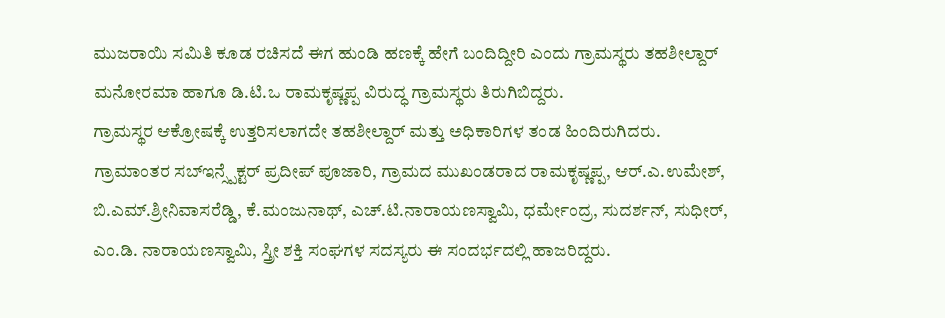ಮುಜರಾಯಿ ಸಮಿತಿ ಕೂಡ ರಚಿಸದೆ ಈಗ ಹುಂಡಿ ಹಣಕ್ಕೆ ಹೇಗೆ ಬಂದಿದ್ದೀರಿ ಎಂದು ಗ್ರಾಮಸ್ಥರು ತಹಶೀಲ್ದಾರ್ ಮನೋರಮಾ ಹಾಗೂ ಡಿ.ಟಿ.ಒ ರಾಮಕೃಷ್ಣಪ್ಪ ವಿರುದ್ಧ ಗ್ರಾಮಸ್ಥರು ತಿರುಗಿಬಿದ್ದರು.
ಗ್ರಾಮಸ್ಥರ ಆಕ್ರೋಷಕ್ಕೆ ಉತ್ತರಿಸಲಾಗದೇ ತಹಶೀಲ್ದಾರ್ ಮತ್ತು ಅಧಿಕಾರಿಗಳ ತಂಡ ಹಿಂದಿರುಗಿದರು.
ಗ್ರಾಮಾಂತರ ಸಬ್ಇನ್ಸ್ಪೆಕ್ಟರ್ ಪ್ರದೀಪ್ ಪೂಜಾರಿ, ಗ್ರಾಮದ ಮುಖಂಡರಾದ ರಾಮಕೃಷ್ಣಪ್ಪ, ಆರ್.ಎ.ಉಮೇಶ್, ಬಿ.ಎಮ್.ಶ್ರೀನಿವಾಸರೆಡ್ಡಿ, ಕೆ.ಮಂಜುನಾಥ್, ಎಚ್.ಟಿ.ನಾರಾಯಣಸ್ವಾಮಿ, ಧರ್ಮೇಂದ್ರ, ಸುದರ್ಶನ್, ಸುಧೀರ್, ಎಂ.ಡಿ. ನಾರಾಯಣಸ್ವಾಮಿ, ಸ್ತ್ರೀ ಶಕ್ತಿ ಸಂಘಗಳ ಸದಸ್ಯರು ಈ ಸಂದರ್ಭದಲ್ಲಿ ಹಾಜರಿದ್ದರು.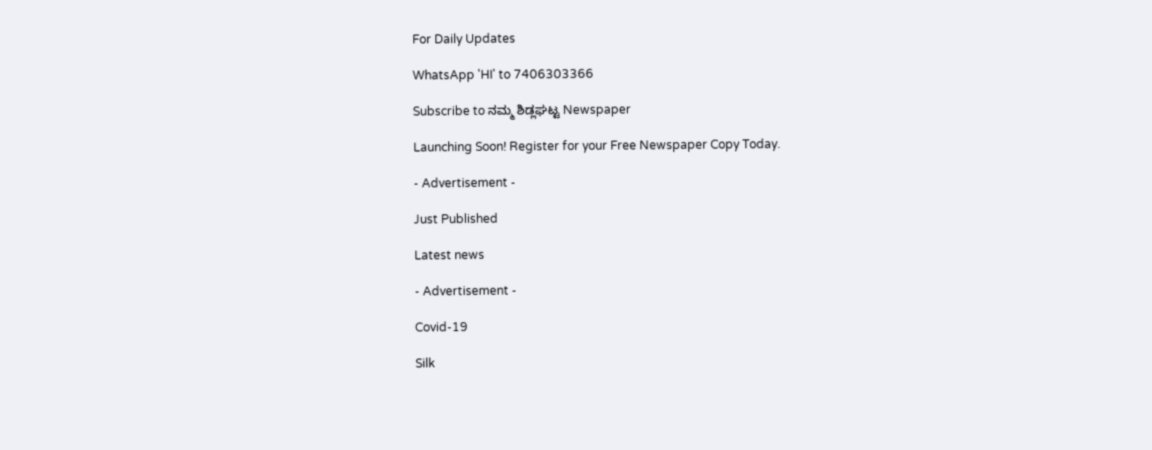For Daily Updates

WhatsApp 'HI' to 7406303366

Subscribe to ನಮ್ಮ ಶಿಡ್ಲಘಟ್ಟ Newspaper

Launching Soon! Register for your Free Newspaper Copy Today.

- Advertisement -

Just Published

Latest news

- Advertisement -

Covid-19

Silk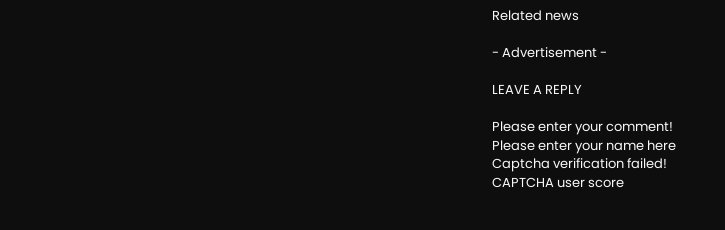Related news

- Advertisement -

LEAVE A REPLY

Please enter your comment!
Please enter your name here
Captcha verification failed!
CAPTCHA user score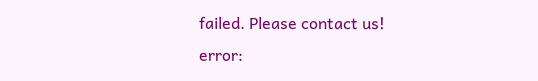failed. Please contact us!
error: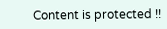Content is protected !!